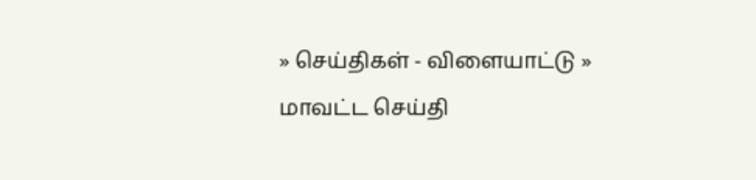» செய்திகள் - விளையாட்டு » மாவட்ட செய்தி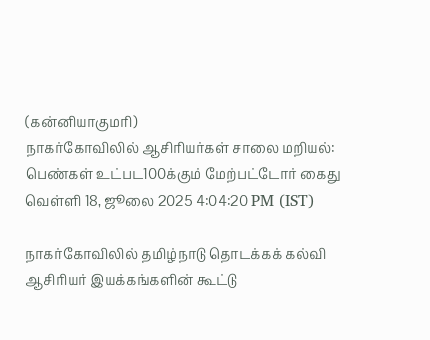(கன்னியாகுமரி)
நாகர்கோவிலில் ஆசிரியர்கள் சாலை மறியல்: பெண்கள் உட்பட100க்கும் மேற்பட்டோர் கைது
வெள்ளி 18, ஜூலை 2025 4:04:20 PM (IST)

நாகர்கோவிலில் தமிழ்நாடு தொடக்கக் கல்வி ஆசிரியர் இயக்கங்களின் கூட்டு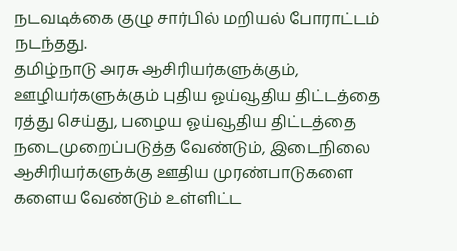நடவடிக்கை குழு சார்பில் மறியல் போராட்டம் நடந்தது.
தமிழ்நாடு அரசு ஆசிரியர்களுக்கும், ஊழியர்களுக்கும் புதிய ஓய்வூதிய திட்டத்தை ரத்து செய்து, பழைய ஓய்வூதிய திட்டத்தை நடைமுறைப்படுத்த வேண்டும், இடைநிலை ஆசிரியர்களுக்கு ஊதிய முரண்பாடுகளை களைய வேண்டும் உள்ளிட்ட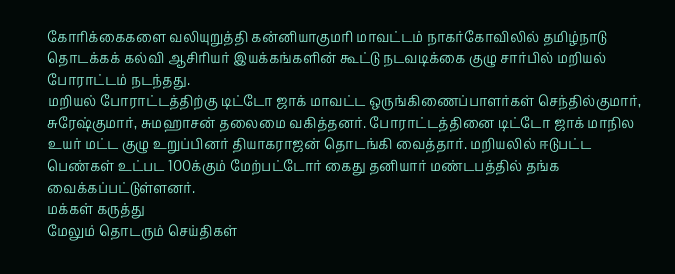கோரிக்கைகளை வலியுறுத்தி கன்னியாகுமரி மாவட்டம் நாகர்கோவிலில் தமிழ்நாடு தொடக்கக் கல்வி ஆசிரியர் இயக்கங்களின் கூட்டு நடவடிக்கை குழு சார்பில் மறியல் போராட்டம் நடந்தது.
மறியல் போராட்டத்திற்கு டிட்டோ ஜாக் மாவட்ட ஒருங்கிணைப்பாளர்கள் செந்தில்குமார், சுரேஷ்குமார், சுமஹாசன் தலைமை வகித்தனர். போராட்டத்தினை டிட்டோ ஜாக் மாநில உயர் மட்ட குழு உறுப்பினர் தியாகராஜன் தொடங்கி வைத்தார். மறியலில் ஈடுபட்ட பெண்கள் உட்பட 100க்கும் மேற்பட்டோர் கைது தனியார் மண்டபத்தில் தங்க வைக்கப்பட்டுள்ளனர்.
மக்கள் கருத்து
மேலும் தொடரும் செய்திகள்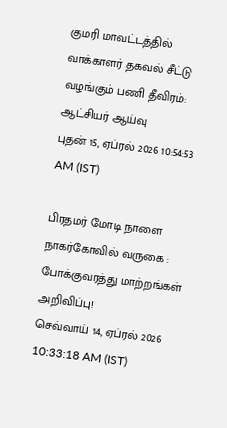குமரி மாவட்டத்தில் வாக்காளர் தகவல் சீட்டு வழங்கும் பணி தீவிரம்: ஆட்சியர் ஆய்வு
புதன் 15, ஏப்ரல் 2026 10:54:53 AM (IST)

பிரதமர் மோடி நாளை நாகர்கோவில் வருகை : போக்குவரத்து மாற்றங்கள் அறிவிப்பு!
செவ்வாய் 14, ஏப்ரல் 2026 10:33:18 AM (IST)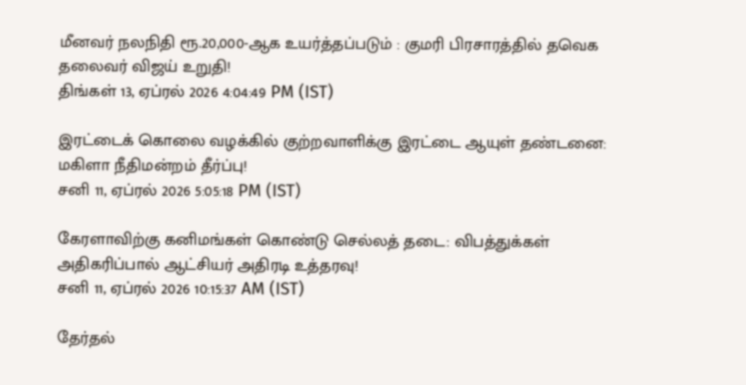மீனவர் நலநிதி ரூ.20,000-ஆக உயர்த்தப்படும் : குமரி பிரசாரத்தில் தவெக தலைவர் விஜய் உறுதி!
திங்கள் 13, ஏப்ரல் 2026 4:04:49 PM (IST)

இரட்டைக் கொலை வழக்கில் குற்றவாளிக்கு இரட்டை ஆயுள் தண்டனை: மகிளா நீதிமன்றம் தீர்ப்பு!
சனி 11, ஏப்ரல் 2026 5:05:18 PM (IST)

கேரளாவிற்கு கனிமங்கள் கொண்டு செல்லத் தடை: விபத்துக்கள் அதிகரிப்பால் ஆட்சியர் அதிரடி உத்தரவு!
சனி 11, ஏப்ரல் 2026 10:15:37 AM (IST)

தேர்தல்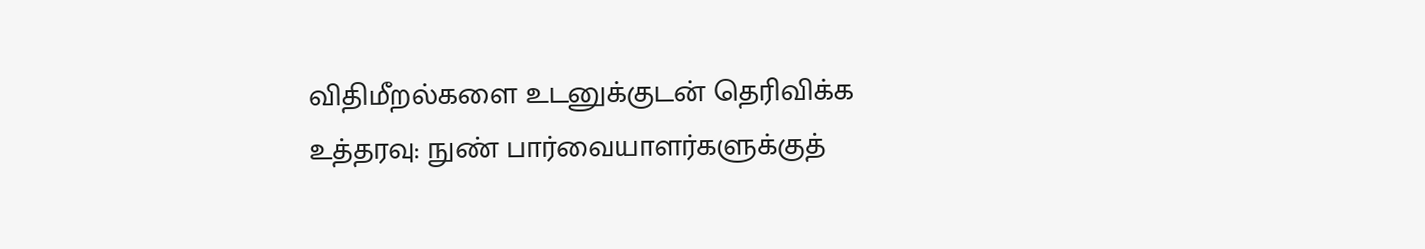விதிமீறல்களை உடனுக்குடன் தெரிவிக்க உத்தரவு: நுண் பார்வையாளர்களுக்குத்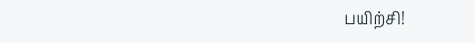பயிற்சி!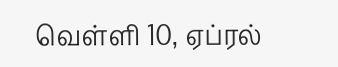வெள்ளி 10, ஏப்ரல்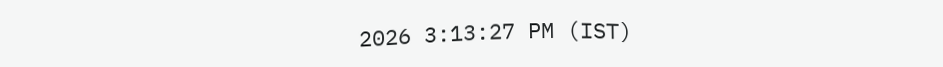2026 3:13:27 PM (IST)